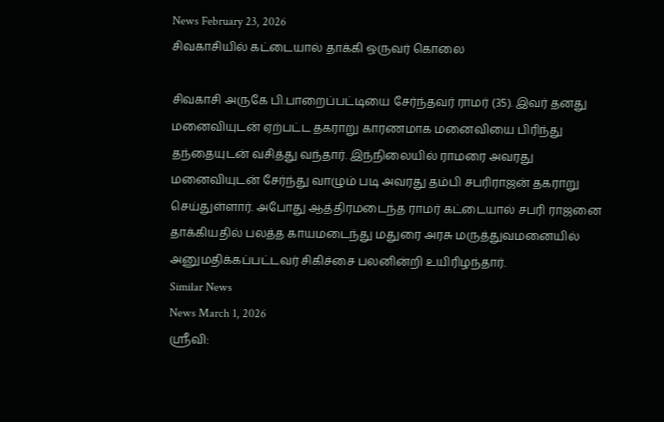News February 23, 2026
சிவகாசியில் கட்டையால் தாக்கி ஒருவர் கொலை

சிவகாசி அருகே பி.பாறைப்பட்டியை சேர்ந்தவர் ராமர் (35). இவர் தனது மனைவியுடன் ஏற்பட்ட தகராறு காரணமாக மனைவியை பிரிந்து தந்தையுடன் வசித்து வந்தார். இந்நிலையில் ராமரை அவரது மனைவியுடன் சேர்ந்து வாழும் படி அவரது தம்பி சபரிராஜன் தகராறு செய்துள்ளார். அபோது ஆத்திரமடைந்த ராமர் கட்டையால் சபரி ராஜனை தாக்கியதில் பலத்த காயமடைந்து மதுரை அரசு மருத்துவமனையில் அனுமதிக்கப்பட்டவர் சிகிச்சை பலனின்றி உயிரிழந்தார்.
Similar News
News March 1, 2026
ஸ்ரீவி: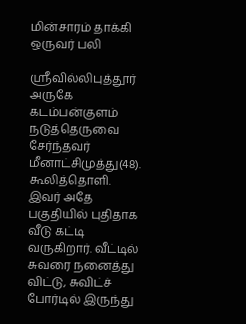மின்சாரம் தாக்கி ஒருவர் பலி

ஶ்ரீவில்லிபுத்தூர் அருகே கடம்பன்குளம் நடுத்தெருவை சேர்ந்தவர் மீனாட்சிமுத்து(48). கூலித்தொளி. இவர் அதே பகுதியில் புதிதாக வீடு கட்டி வருகிறார். வீட்டில் சுவரை நனைத்து விட்டு, சுவிட்ச் போர்டில் இருந்து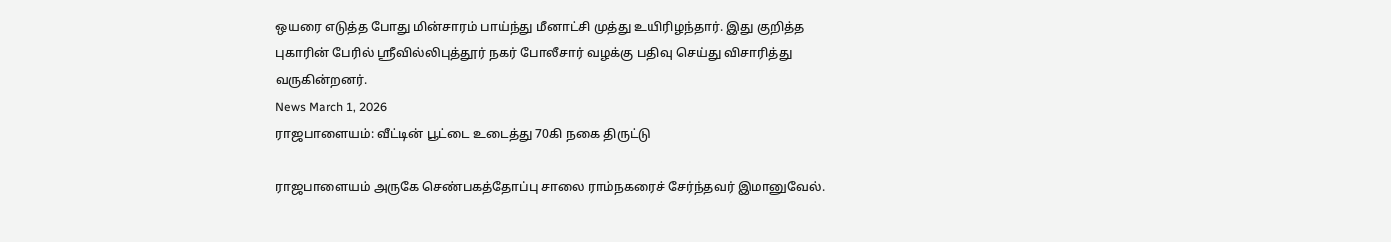ஒயரை எடுத்த போது மின்சாரம் பாய்ந்து மீனாட்சி முத்து உயிரிழந்தார். இது குறித்த புகாரின் பேரில் ஸ்ரீவில்லிபுத்தூர் நகர் போலீசார் வழக்கு பதிவு செய்து விசாரித்து வருகின்றனர்.
News March 1, 2026
ராஜபாளையம்: வீட்டின் பூட்டை உடைத்து 70கி நகை திருட்டு

ராஜபாளையம் அருகே செண்பகத்தோப்பு சாலை ராம்நகரைச் சேர்ந்தவர் இமானுவேல்.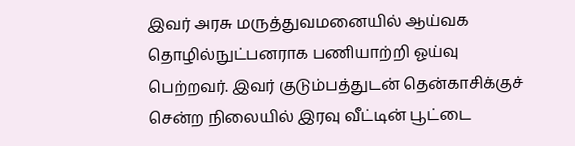இவர் அரசு மருத்துவமனையில் ஆய்வக தொழில்நுட்பனராக பணியாற்றி ஓய்வு பெற்றவர். இவர் குடும்பத்துடன் தென்காசிக்குச் சென்ற நிலையில் இரவு வீட்டின் பூட்டை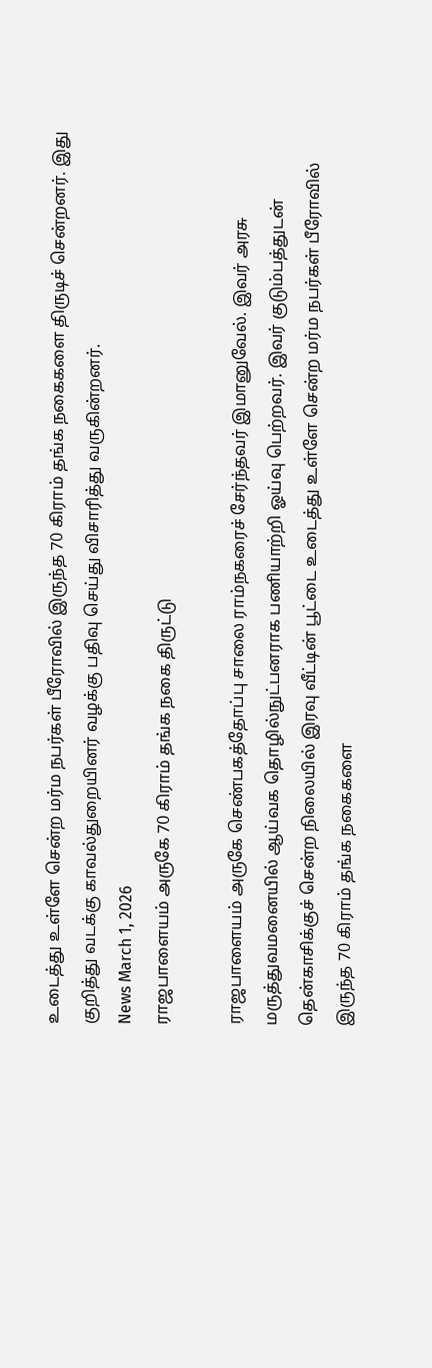உடைத்து உள்ளே சென்ற மர்ம நபர்கள் பீரோவில் இருந்த 70 கிராம் தங்க நகைகளை திருடிச் சென்றனர். இது குறித்து வடக்கு காவல்துறையினர் வழக்கு பதிவு செய்து விசாரித்து வருகின்றனர்.
News March 1, 2026
ராஜபாளையம் அருகே 70 கிராம் தங்க நகை திருட்டு

ராஜபாளையம் அருகே செண்பகத்தோப்பு சாலை ராம்நகரைச் சேர்ந்தவர் இமானுவேல். இவர் அரசு மருத்துவமனையில் ஆய்வக தொழில்நுட்பனராக பணியாற்றி ஓய்வு பெற்றவர். இவர் குடும்பத்துடன் தென்காசிக்குச் சென்ற நிலையில் இரவு வீட்டின் பூட்டை உடைத்து உள்ளே சென்ற மர்ம நபர்கள் பீரோவில் இருந்த 70 கிராம் தங்க நகைகளை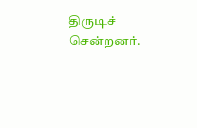திருடிச் சென்றனர்.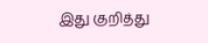இது குறித்து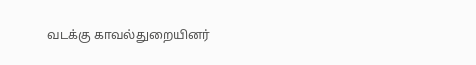வடக்கு காவல்துறையினர்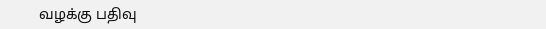வழக்கு பதிவு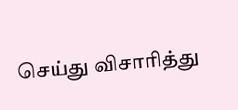செய்து விசாரித்து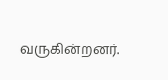வருகின்றனர்.